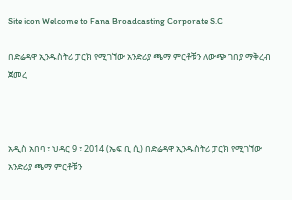Site icon Welcome to Fana Broadcasting Corporate S.C

በድሬዳዋ ኢንዱስትሪ ፓርክ የሚገኘው አንድሪያ ጫማ ምርቶቹን ለውጭ ገበያ ማቅረብ ጀመረ



አዲስ አበባ ፣ ህዳር 9 ፣ 2014 (ኤፍ ቢ ሲ) በድሬዳዋ ኢንዱስትሪ ፓርክ የሚገኘው አንድሪያ ጫማ ምርቶቹን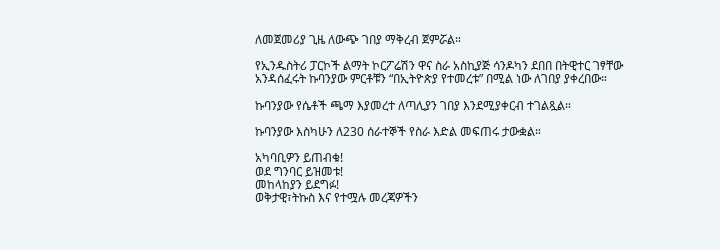ለመጀመሪያ ጊዜ ለውጭ ገበያ ማቅረብ ጀምሯል።

የኢንዱስትሪ ፓርኮች ልማት ኮርፖሬሽን ዋና ስራ አስኪያጅ ሳንዶካን ደበበ በትዊተር ገፃቸው አንዳሰፈሩት ኩባንያው ምርቶቹን “በኢትዮጵያ የተመረቱ” በሚል ነው ለገበያ ያቀረበው።

ኩባንያው የሴቶች ጫማ እያመረተ ለጣሊያን ገበያ እንደሚያቀርብ ተገልጿል።

ኩባንያው እስካሁን ለ230 ሰራተኞች የስራ እድል መፍጠሩ ታውቋል።

አካባቢዎን ይጠብቁ!
ወደ ግንባር ይዝመቱ!
መከላከያን ይደግፉ!
ወቅታዊ፣ትኩስ እና የተሟሉ መረጃዎችን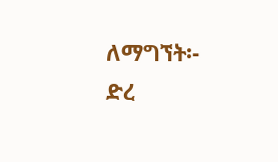ለማግኘት፡-
ድረ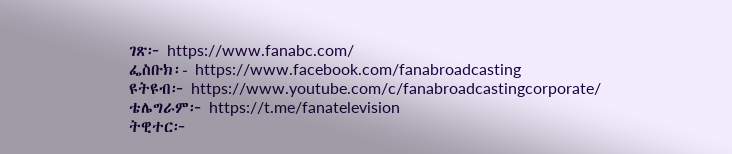ገጽ፦ https://www.fanabc.com/
ፌስቡክ፡- https://www.facebook.com/fanabroadcasting
ዩትዩብ፦ https://www.youtube.com/c/fanabroadcastingcorporate/
ቴሌግራም፦ https://t.me/fanatelevision
ትዊተር፦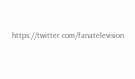https://twitter.com/fanatelevision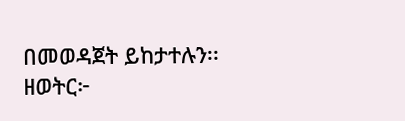በመወዳጀት ይከታተሉን፡፡
ዘወትር፦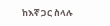ከእኛ ጋር ስላሉ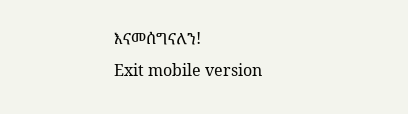እናመሰግናለን!
Exit mobile version